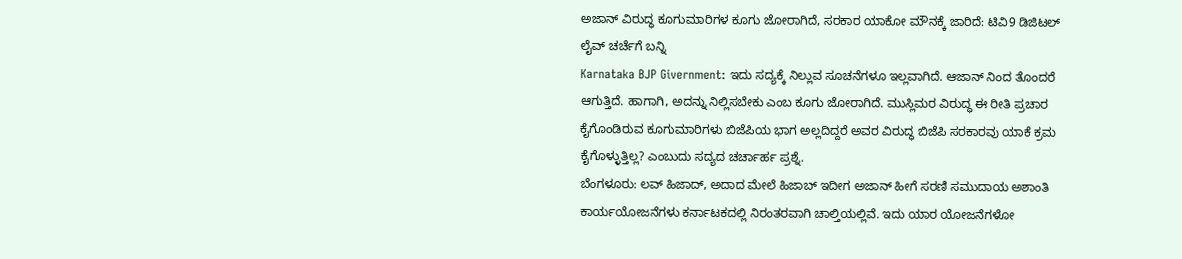ಅಜಾನ್ ವಿರುದ್ಧ ಕೂಗುಮಾರಿಗಳ ಕೂಗು ಜೋರಾಗಿದೆ, ಸರಕಾರ ಯಾಕೋ ಮೌನಕ್ಕೆ ಜಾರಿದೆ: ಟಿವಿ9 ಡಿಜಿಟಲ್ ಲೈವ್ ಚರ್ಚೆಗೆ ಬನ್ನಿ
Karnataka BJP Givernment: ಇದು ಸದ್ಯಕ್ಕೆ ನಿಲ್ಲುವ ಸೂಚನೆಗಳೂ ಇಲ್ಲವಾಗಿದೆ. ಆಜಾನ್ ನಿಂದ ತೊಂದರೆ ಆಗುತ್ತಿದೆ. ಹಾಗಾಗಿ, ಅದನ್ನು ನಿಲ್ಲಿಸಬೇಕು ಎಂಬ ಕೂಗು ಜೋರಾಗಿದೆ. ಮುಸ್ಲಿಮರ ವಿರುದ್ಧ ಈ ರೀತಿ ಪ್ರಚಾರ ಕೈಗೊಂಡಿರುವ ಕೂಗುಮಾರಿಗಳು ಬಿಜೆಪಿಯ ಭಾಗ ಅಲ್ಲದಿದ್ದರೆ ಅವರ ವಿರುದ್ಧ ಬಿಜೆಪಿ ಸರಕಾರವು ಯಾಕೆ ಕ್ರಮ ಕೈಗೊಳ್ಳುತ್ತಿಲ್ಲ? ಎಂಬುದು ಸದ್ಯದ ಚರ್ಚಾರ್ಹ ಪ್ರಶ್ನೆ.
ಬೆಂಗಳೂರು: ಲವ್ ಹಿಜಾದ್, ಅದಾದ ಮೇಲೆ ಹಿಜಾಬ್ ಇದೀಗ ಅಜಾನ್ ಹೀಗೆ ಸರಣಿ ಸಮುದಾಯ ಅಶಾಂತಿ ಕಾರ್ಯಯೋಜನೆಗಳು ಕರ್ನಾಟಕದಲ್ಲಿ ನಿರಂತರವಾಗಿ ಚಾಲ್ತಿಯಲ್ಲಿವೆ. ಇದು ಯಾರ ಯೋಜನೆಗಳೋ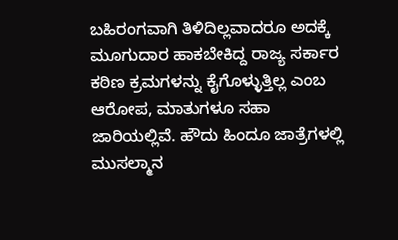ಬಹಿರಂಗವಾಗಿ ತಿಳಿದಿಲ್ಲವಾದರೂ ಅದಕ್ಕೆ ಮೂಗುದಾರ ಹಾಕಬೇಕಿದ್ದ ರಾಜ್ಯ ಸರ್ಕಾರ ಕಠಿಣ ಕ್ರಮಗಳನ್ನು ಕೈಗೊಳ್ಳುತ್ತಿಲ್ಲ ಎಂಬ ಆರೋಪ, ಮಾತುಗಳೂ ಸಹಾ ಜಾರಿಯಲ್ಲಿವೆ. ಹೌದು ಹಿಂದೂ ಜಾತ್ರೆಗಳಲ್ಲಿ ಮುಸಲ್ಮಾನ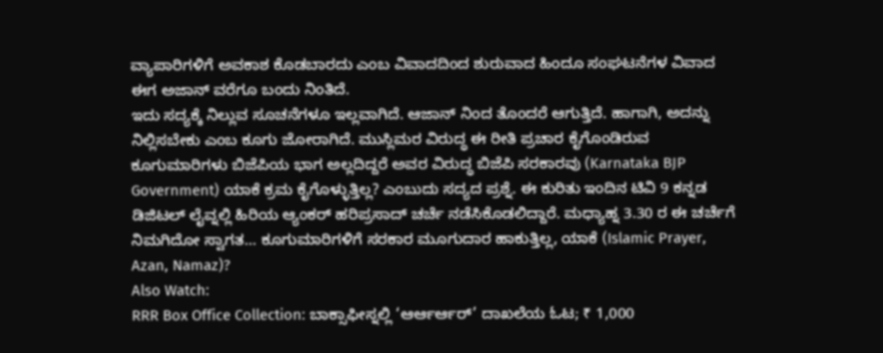ವ್ಯಾಪಾರಿಗಳಿಗೆ ಅವಕಾಶ ಕೊಡಬಾರದು ಎಂಬ ವಿವಾದದಿಂದ ಶುರುವಾದ ಹಿಂದೂ ಸಂಘಟನೆಗಳ ವಿವಾದ ಈಗ ಅಜಾನ್ ವರೆಗೂ ಬಂದು ನಿಂತಿದೆ.
ಇದು ಸದ್ಯಕ್ಕೆ ನಿಲ್ಲುವ ಸೂಚನೆಗಳೂ ಇಲ್ಲವಾಗಿದೆ. ಆಜಾನ್ ನಿಂದ ತೊಂದರೆ ಆಗುತ್ತಿದೆ. ಹಾಗಾಗಿ, ಅದನ್ನು ನಿಲ್ಲಿಸಬೇಕು ಎಂಬ ಕೂಗು ಜೋರಾಗಿದೆ. ಮುಸ್ಲಿಮರ ವಿರುದ್ಧ ಈ ರೀತಿ ಪ್ರಚಾರ ಕೈಗೊಂಡಿರುವ ಕೂಗುಮಾರಿಗಳು ಬಿಜೆಪಿಯ ಭಾಗ ಅಲ್ಲದಿದ್ದರೆ ಅವರ ವಿರುದ್ಧ ಬಿಜೆಪಿ ಸರಕಾರವು (Karnataka BJP Government) ಯಾಕೆ ಕ್ರಮ ಕೈಗೊಳ್ಳುತ್ತಿಲ್ಲ? ಎಂಬುದು ಸದ್ಯದ ಪ್ರಶ್ನೆ. ಈ ಕುರಿತು ಇಂದಿನ ಟಿವಿ 9 ಕನ್ನಡ ಡಿಜಿಟಲ್ ಲೈವ್ನಲ್ಲಿ ಹಿರಿಯ ಆ್ಯಂಕರ್ ಹರಿಪ್ರಸಾದ್ ಚರ್ಚೆ ನಡೆಸಿಕೊಡಲಿದ್ದಾರೆ. ಮಧ್ಯಾಹ್ನ 3.30 ರ ಈ ಚರ್ಚೆಗೆ ನಿಮಗಿದೋ ಸ್ವಾಗತ… ಕೂಗುಮಾರಿಗಳಿಗೆ ಸರಕಾರ ಮೂಗುದಾರ ಹಾಕುತ್ತಿಲ್ಲ, ಯಾಕೆ (Islamic Prayer, Azan, Namaz)?
Also Watch:
RRR Box Office Collection: ಬಾಕ್ಸಾಫೀಸ್ನಲ್ಲಿ ‘ಆರ್ಆರ್ಆರ್’ ದಾಖಲೆಯ ಓಟ; ₹ 1,000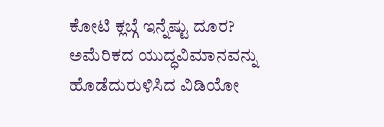ಕೋಟಿ ಕ್ಲಬ್ಗೆ ಇನ್ನೆಷ್ಟು ದೂರ?
ಅಮೆರಿಕದ ಯುದ್ಧವಿಮಾನವನ್ನು ಹೊಡೆದುರುಳಿಸಿದ ವಿಡಿಯೋ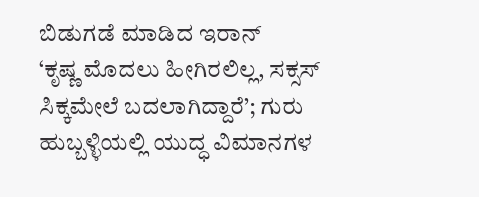ಬಿಡುಗಡೆ ಮಾಡಿದ ಇರಾನ್
‘ಕೃಷ್ಣ ಮೊದಲು ಹೀಗಿರಲಿಲ್ಲ, ಸಕ್ಸಸ್ ಸಿಕ್ಕಮೇಲೆ ಬದಲಾಗಿದ್ದಾರೆ’; ಗುರು
ಹುಬ್ಬಳ್ಳಿಯಲ್ಲಿ ಯುದ್ಧ ವಿಮಾನಗಳ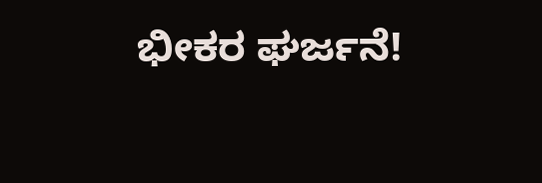ಭೀಕರ ಘರ್ಜನೆ!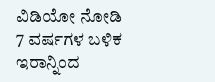ವಿಡಿಯೋ ನೋಡಿ
7 ವರ್ಷಗಳ ಬಳಿಕ ಇರಾನ್ನಿಂದ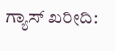ಗ್ಯಾಸ್ ಖರೀದಿ: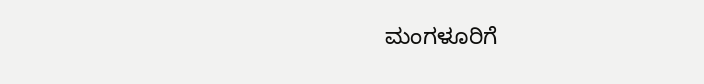ಮಂಗಳೂರಿಗೆ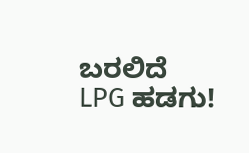ಬರಲಿದೆ LPG ಹಡಗು!